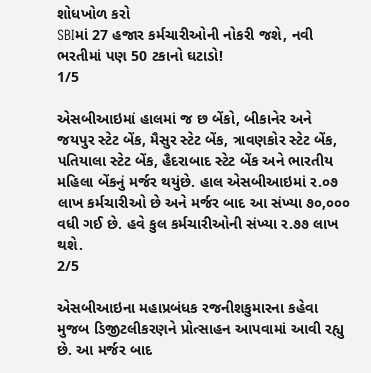શોધખોળ કરો
SBIમાં 27 હજાર કર્મચારીઓની નોકરી જશે, નવી ભરતીમાં પણ 50 ટકાનો ઘટાડો!
1/5

એસબીઆઇમાં હાલમાં જ છ બેંકો, બીકાનેર અને જયપુર સ્ટેટ બેંક, મૈસુર સ્ટેટ બેંક, ત્રાવણકોર સ્ટેટ બેંક, પતિયાલા સ્ટેટ બેંક, હૈદરાબાદ સ્ટેટ બેંક અને ભારતીય મહિલા બેંકનું મર્જર થયુંછે. હાલ એસબીઆઇમાં ર.૦૭ લાખ કર્મચારીઓ છે અને મર્જર બાદ આ સંખ્યા ૭૦,૦૦૦ વધી ગઈ છે. હવે કુલ કર્મચારીઓની સંખ્યા ર.૭૭ લાખ થશે.
2/5

એસબીઆઇના મહાપ્રબંધક રજનીશકુમારના કહેવા મુજબ ડિજીટલીકરણને પ્રોત્સાહન આપવામાં આવી રહ્યુ છે. આ મર્જર બાદ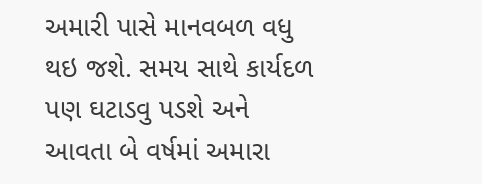અમારી પાસે માનવબળ વધુ થઇ જશે. સમય સાથે કાર્યદળ પણ ઘટાડવુ પડશે અને આવતા બે વર્ષમાં અમારા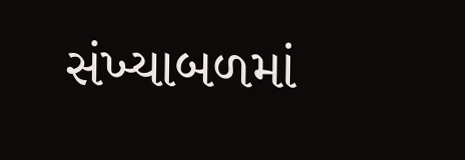સંખ્યાબળમાં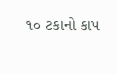૧૦ ટકાનો કાપ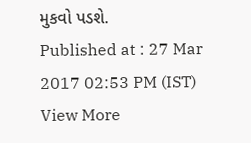મુકવો પડશે.
Published at : 27 Mar 2017 02:53 PM (IST)
View More